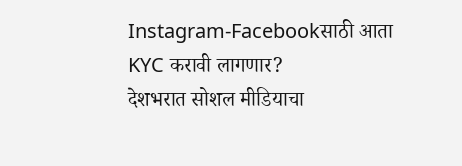Instagram-Facebookसाठी आता KYC करावी लागणार?
देशभरात सोशल मीडियाचा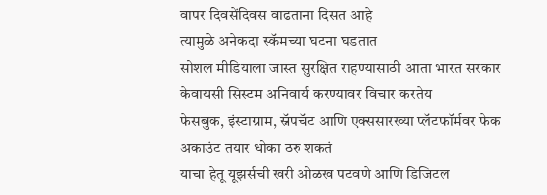वापर दिवसेंदिवस वाढताना दिसत आहे
त्यामुळे अनेकदा स्कॅमच्या घटना घडतात
सोशल मीडियाला जास्त सुरक्षित राहण्यासाठी आता भारत सरकार केवायसी सिस्टम अनिवार्य करण्यावर विचार करतेय
फेसबुक, इंस्टाग्राम, स्नॅपचॅट आणि एक्ससारख्या प्लॅटफॉर्मवर फेक अकाउंट तयार धोका ठरु शकतं
याचा हेतू यूझर्सची खरी ओळख पटवणे आणि डिजिटल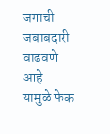जगाची जबाबदारी वाढवणे आहे
यामुळे फेक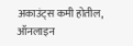अकाउंट्स कमी होतील, ऑनलाइन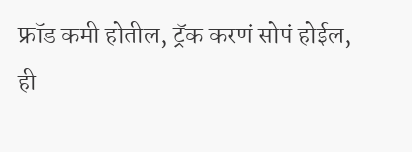फ्रॉड कमी होतील, ट्रॅक करणं सोपं होईल,
ही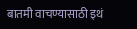बातमी वाचण्यासाठी इथं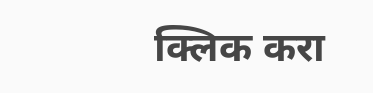क्लिक करा